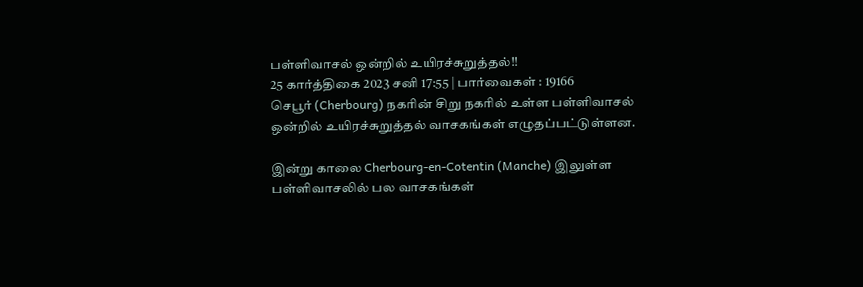பள்ளிவாசல் ஒன்றில் உயிரச்சுறுத்தல்!!
25 கார்த்திகை 2023 சனி 17:55 | பார்வைகள் : 19166
செபூர் (Cherbourg) நகரின் சிறு நகரில் உள்ள பள்ளிவாசல் ஒன்றில் உயிரச்சுறுத்தல் வாசகங்கள் எழுதப்பட்டுள்ளன.

இன்று காலை Cherbourg-en-Cotentin (Manche) இலுள்ள பள்ளிவாசலில் பல வாசகங்கள்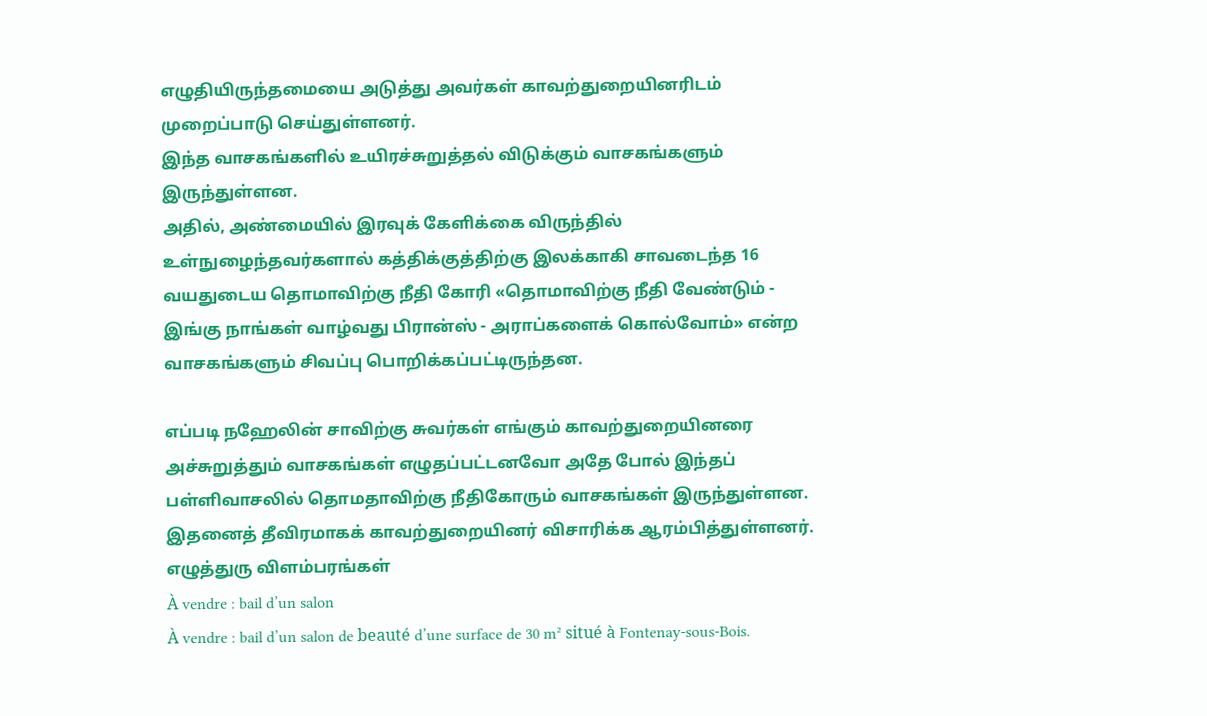எழுதியிருந்தமையை அடுத்து அவர்கள் காவற்துறையினரிடம் முறைப்பாடு செய்துள்ளனர்.
இந்த வாசகங்களில் உயிரச்சுறுத்தல் விடுக்கும் வாசகங்களும் இருந்துள்ளன.
அதில், அண்மையில் இரவுக் கேளிக்கை விருந்தில் உள்நுழைந்தவர்களால் கத்திக்குத்திற்கு இலக்காகி சாவடைந்த 16 வயதுடைய தொமாவிற்கு நீதி கோரி «தொமாவிற்கு நீதி வேண்டும் - இங்கு நாங்கள் வாழ்வது பிரான்ஸ் - அராப்களைக் கொல்வோம்» என்ற வாசகங்களும் சிவப்பு பொறிக்கப்பட்டிருந்தன.

எப்படி நஹேலின் சாவிற்கு சுவர்கள் எங்கும் காவற்துறையினரை அச்சுறுத்தும் வாசகங்கள் எழுதப்பட்டனவோ அதே போல் இந்தப் பள்ளிவாசலில் தொமதாவிற்கு நீதிகோரும் வாசகங்கள் இருந்துள்ளன.
இதனைத் தீவிரமாகக் காவற்துறையினர் விசாரிக்க ஆரம்பித்துள்ளனர்.
எழுத்துரு விளம்பரங்கள்
À vendre : bail d’un salon
À vendre : bail d’un salon de beauté d’une surface de 30 m² situé à Fontenay-sous-Bois.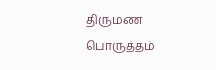திருமண பொருத்தம்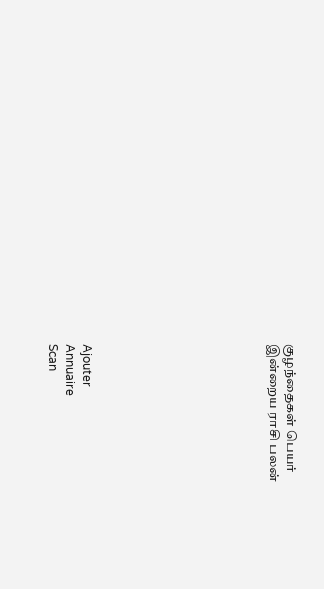குழந்தைகள் பெயர்
இன்றைய ராசி பலன்










Ajouter
Annuaire
Scan